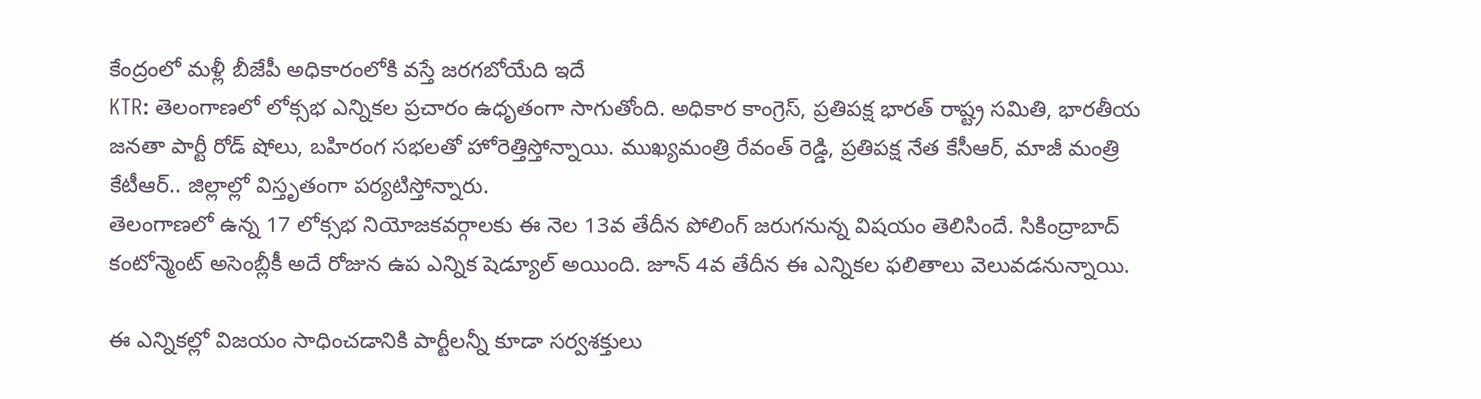కేంద్రంలో మళ్లీ బీజేపీ అధికారంలోకి వస్తే జరగబోయేది ఇదే
KTR: తెలంగాణలో లోక్సభ ఎన్నికల ప్రచారం ఉధృతంగా సాగుతోంది. అధికార కాంగ్రెస్, ప్రతిపక్ష భారత్ రాష్ట్ర సమితి, భారతీయ జనతా పార్టీ రోడ్ షోలు, బహిరంగ సభలతో హోరెత్తిస్తోన్నాయి. ముఖ్యమంత్రి రేవంత్ రెడ్డి, ప్రతిపక్ష నేత కేసీఆర్, మాజీ మంత్రి కేటీఆర్.. జిల్లాల్లో విస్తృతంగా పర్యటిస్తోన్నారు.
తెలంగాణలో ఉన్న 17 లోక్సభ నియోజకవర్గాలకు ఈ నెల 13వ తేదీన పోలింగ్ జరుగనున్న విషయం తెలిసిందే. సికింద్రాబాద్ కంటోన్మెంట్ అసెంబ్లీకీ అదే రోజున ఉప ఎన్నిక షెడ్యూల్ అయింది. జూన్ 4వ తేదీన ఈ ఎన్నికల ఫలితాలు వెలువడనున్నాయి.

ఈ ఎన్నికల్లో విజయం సాధించడానికి పార్టీలన్నీ కూడా సర్వశక్తులు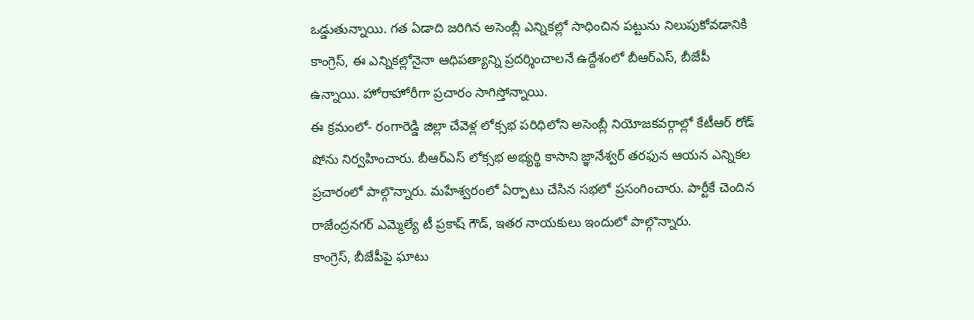ఒడ్డుతున్నాయి. గత ఏడాది జరిగిన అసెంబ్లీ ఎన్నికల్లో సాధించిన పట్టును నిలుపుకోవడానికి కాంగ్రెస్, ఈ ఎన్నికల్లోనైనా ఆధిపత్యాన్ని ప్రదర్శించాలనే ఉద్దేశంలో బీఆర్ఎస్, బీజేపీ ఉన్నాయి. హోరాహోరీగా ప్రచారం సాగిస్తోన్నాయి.
ఈ క్రమంలో- రంగారెడ్డి జిల్లా చేవెళ్ల లోక్సభ పరిధిలోని అసెంబ్లీ నియోజకవర్గాల్లో కేటీఆర్ రోడ్ షోను నిర్వహించారు. బీఆర్ఎస్ లోక్సభ అభ్యర్థి కాసాని జ్ఞానేశ్వర్ తరఫున ఆయన ఎన్నికల ప్రచారంలో పాల్గొన్నారు. మహేశ్వరంలో ఏర్పాటు చేసిన సభలో ప్రసంగించారు. పార్టీకే చెందిన రాజేంద్రనగర్ ఎమ్మెల్యే టీ ప్రకాష్ గౌడ్, ఇతర నాయకులు ఇందులో పాల్గొన్నారు.
కాంగ్రెస్, బీజేపీపై ఘాటు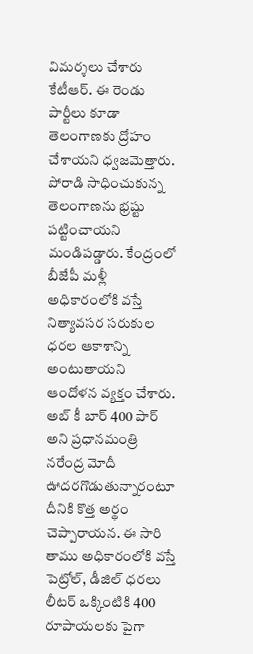విమర్శలు చేశారు కేటీఆర్. ఈ రెండు పార్టీలు కూడా తెలంగాణకు ద్రోహం చేశాయని ధ్వజమెత్తారు. పోరాడి సాధించుకున్న తెలంగాణను భ్రష్టు పట్టించాయని మండిపడ్డారు. కేంద్రంలో బీజేపీ మళ్లీ అధికారంలోకి వస్తే నిత్యావసర సరుకుల ధరల ఆకాశాన్ని అంటుతాయని ఆందోళన వ్యక్తం చేశారు.
అబ్ కీ బార్ 400 పార్ అని ప్రధానమంత్రి నరేంద్ర మోదీ ఊదరగొడుతున్నారంటూ దీనికి కొత్త అర్థం చెప్పారాయన. ఈ సారి తాము అధికారంలోకి వస్తే పెట్రోల్, డీజిల్ ధరలు లీటర్ ఒక్కింటికి 400 రూపాయలకు పైగా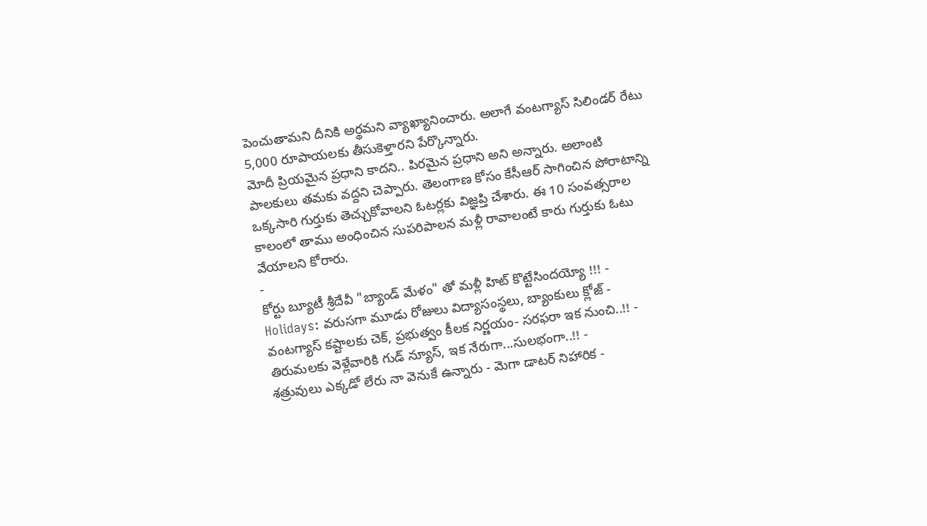పెంచుతామని దీనికి అర్థమని వ్యాఖ్యానించారు. అలాగే వంటగ్యాస్ సిలిండర్ రేటు 5,000 రూపాయలకు తీసుకెళ్తారని పేర్కొన్నారు.
మోదీ ప్రియమైన ప్రధాని కాదని.. పిరమైన ప్రధాని అని అన్నారు. అలాంటి పాలకులు తమకు వద్దని చెప్పారు. తెలంగాణ కోసం కేసీఆర్ సాగించిన పోరాటాన్ని ఒక్కసారి గుర్తుకు తెచ్చుకోవాలని ఓటర్లకు విజ్ఞప్తి చేశారు. ఈ 10 సంవత్సరాల కాలంలో తాము అంధించిన సుపరిపాలన మళ్లీ రావాలంటే కారు గుర్తుకు ఓటు వేయాలని కోరారు.
-
కోర్టు బ్యూటీ శ్రీదేవీ "బ్యాండ్ మేళం" తో మళ్లీ హిట్ కొట్టేసిందయ్యో !!! -
Holidays: వరుసగా మూడు రోజులు విద్యాసంస్థలు, బ్యాంకులు క్లోజ్ -
వంటగ్యాస్ కష్టాలకు చెక్, ప్రభుత్వం కీలక నిర్ణయం- సరఫరా ఇక నుంచి..!! -
తిరుమలకు వెళ్లేవారికి గుడ్ న్యూస్, ఇక నేరుగా...సులభంగా..!! -
శత్రువులు ఎక్కడో లేరు నా వెనుకే ఉన్నారు - మెగా డాటర్ నిహారిక -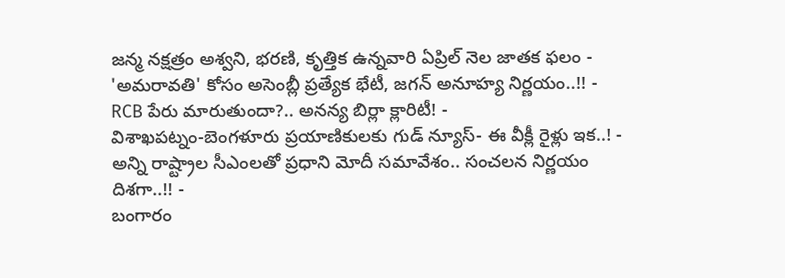జన్మ నక్షత్రం అశ్వని, భరణి, కృత్తిక ఉన్నవారి ఏప్రిల్ నెల జాతక ఫలం -
'అమరావతి' కోసం అసెంబ్లీ ప్రత్యేక భేటీ, జగన్ అనూహ్య నిర్ణయం..!! -
RCB పేరు మారుతుందా?.. అనన్య బిర్లా క్లారిటీ! -
విశాఖపట్నం-బెంగళూరు ప్రయాణికులకు గుడ్ న్యూస్- ఈ వీక్లీ రైళ్లు ఇక..! -
అన్ని రాష్ట్రాల సీఎంలతో ప్రధాని మోదీ సమావేశం.. సంచలన నిర్ణయం దిశగా..!! -
బంగారం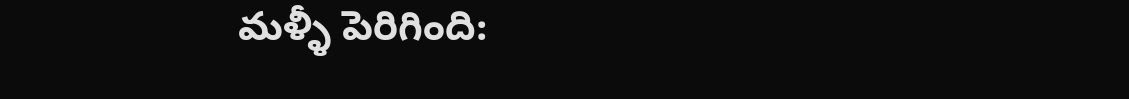మళ్ళీ పెరిగింది: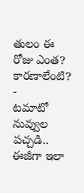తులం ఈ రోజు ఎంత? కారణాలేంటి? -
టమాటో నువ్వుల పచ్చడి.. ఈజీగా ఇలా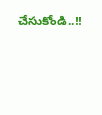చేసుకోండి..!!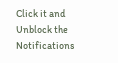Click it and Unblock the Notifications